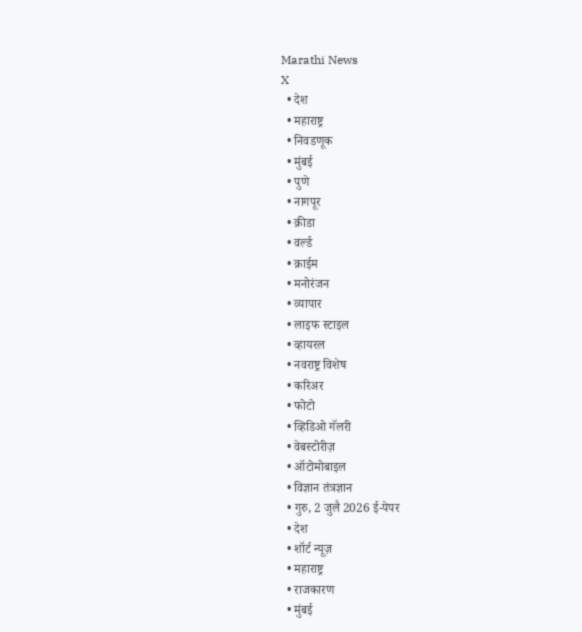Marathi News
X
  • देश
  • महाराष्ट्र
  • निवडणूक
  • मुंबई
  • पुणे
  • नागपूर
  • क्रीडा
  • वर्ल्ड
  • क्राईम
  • मनोरंजन
  • व्यापार
  • लाइफ स्टाइल
  • व्हायरल
  • नवराष्ट्र विशेष
  • करिअर
  • फोटो
  • व्हिडिओ गॅलरी
  • वेबस्टोरीज़
  • ऑटोमोबाइल
  • विज्ञान तंत्रज्ञान
  • गुरु, 2 जुलै 2026 ई-पेपर
  • देश
  • शॉर्ट न्यूज़
  • महाराष्ट्र
  • राजकारण
  • मुंबई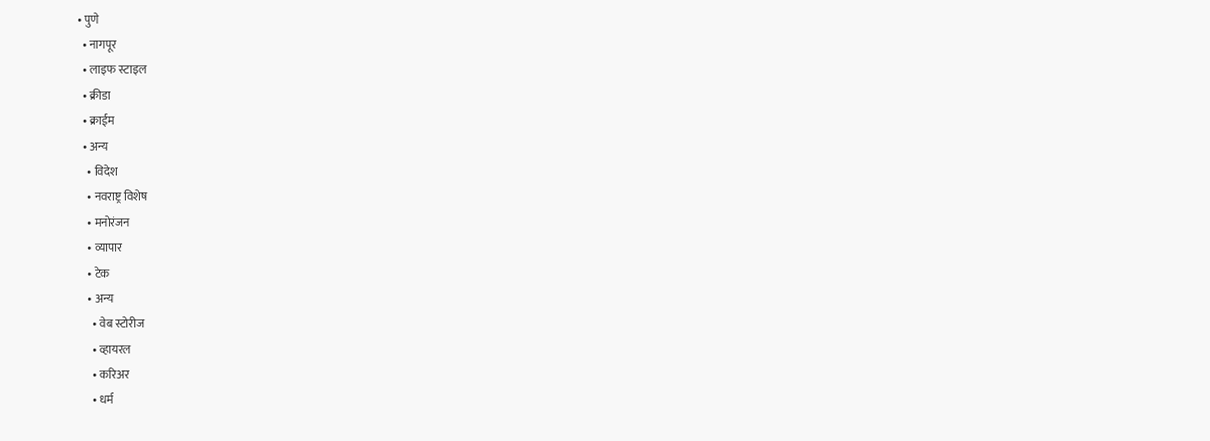• पुणे
  • नागपूर
  • लाइफ स्टाइल
  • क्रीडा
  • क्राईम
  • अन्य
    • विदेश
    • नवराष्ट्र विशेष
    • मनोरंजन
    • व्यापार
    • टेक
    • अन्य
      • वेब स्टोरीज
      • व्हायरल
      • करिअर
      • धर्म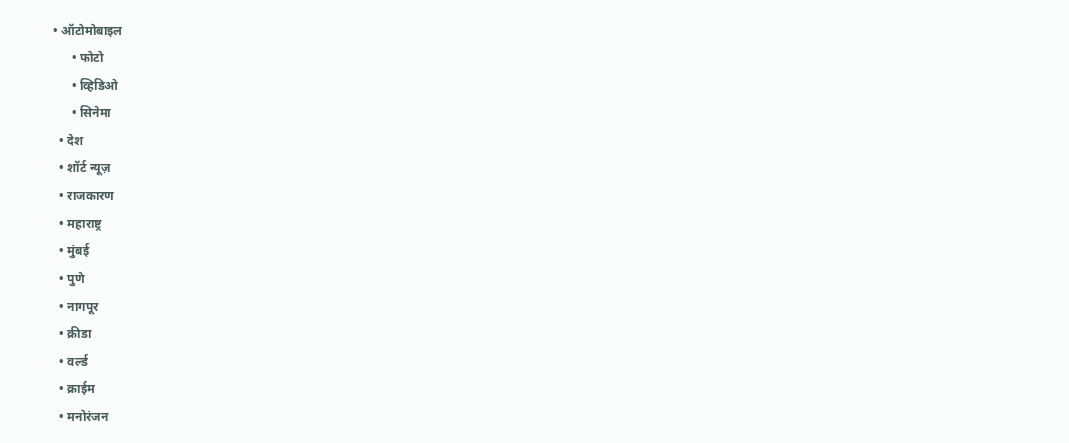• ऑटोमोबाइल
      • फोटो
      • व्हिडिओ
      • सिनेमा
  • देश
  • शॉर्ट न्यूज़
  • राजकारण
  • महाराष्ट्र
  • मुंबई
  • पुणे
  • नागपूर
  • क्रीडा
  • वर्ल्ड
  • क्राईम
  • मनोरंजन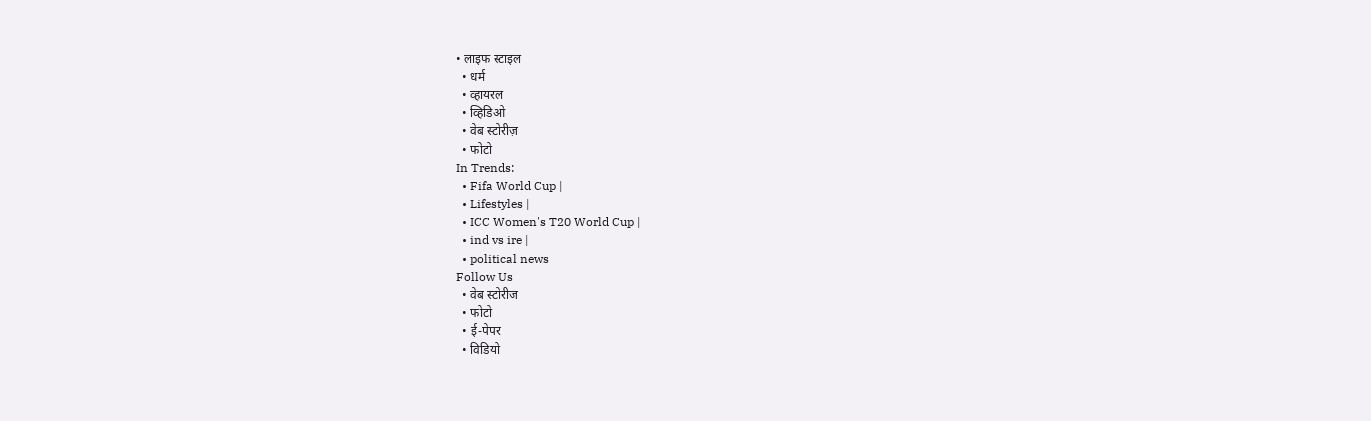• लाइफ स्टाइल
  • धर्म
  • व्हायरल
  • व्हिडिओ
  • वेब स्टोरीज़
  • फोटो
In Trends:
  • Fifa World Cup |
  • Lifestyles |
  • ICC Women's T20 World Cup |
  • ind vs ire |
  • political news
Follow Us
  • वेब स्टोरीज
  • फोटो
  • ई-पेपर
  • विडियो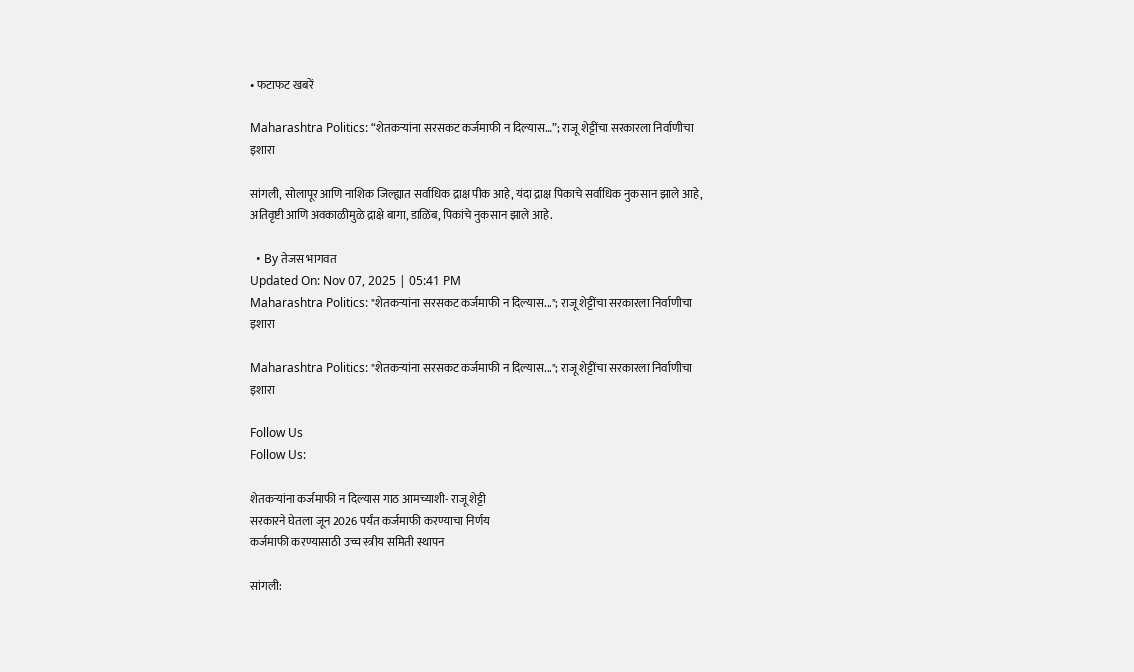• फटाफट खबरें

Maharashtra Politics: “शेतकऱ्यांना सरसकट कर्जमाफी न दिल्यास…”; राजू शेट्टींचा सरकारला निर्वाणीचा इशारा

सांगली, सोलापूर आणि नाशिक जिल्ह्यात सर्वाधिक द्राक्ष पीक आहे, यंदा द्राक्ष पिकाचे सर्वाधिक नुकसान झाले आहे, अतिवृष्टी आणि अवकाळीमुळे द्राक्षे बागा, डाळिंब, पिकांचे नुकसान झाले आहे.

  • By तेजस भागवत
Updated On: Nov 07, 2025 | 05:41 PM
Maharashtra Politics: "शेतकऱ्यांना सरसकट कर्जमाफी न दिल्यास..."; राजू शेट्टींचा सरकारला निर्वाणीचा इशारा

Maharashtra Politics: "शेतकऱ्यांना सरसकट कर्जमाफी न दिल्यास..."; राजू शेट्टींचा सरकारला निर्वाणीचा इशारा

Follow Us
Follow Us:

शेतकऱ्यांना कर्जमाफी न दिल्यास गाठ आमच्याशी- राजू शेट्टी
सरकारने घेतला जून 2026 पर्यंत कर्जमाफी करण्याचा निर्णय
कर्जमाफी करण्यासाठी उच्च स्त्रीय समिती स्थापन

सांगली: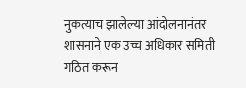नुकत्याच झालेल्या आंदोलनानंतर शासनाने एक उच्च अधिकार समिती गठित करून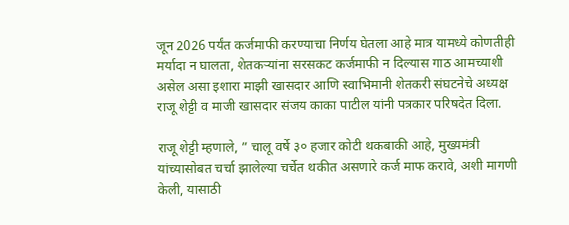जून 2026 पर्यंत कर्जमाफी करण्याचा निर्णय घेतला आहे मात्र यामध्ये कोणतीही मर्यादा न घालता, शेतकऱ्यांना सरसकट कर्जमाफी न दिल्यास गाठ आमच्याशी असेल असा इशारा माझी खासदार आणि स्वाभिमानी शेतकरी संघटनेचे अध्यक्ष राजू शेट्टी व माजी खासदार संजय काका पाटील यांनी पत्रकार परिषदेत दिला.

राजू शेट्टी म्हणाले, ” चालू वर्षे ३० हजार कोटी थकबाकी आहे, मुख्यमंत्री यांच्यासोबत चर्चा झालेल्या चर्चेत थकीत असणारे कर्ज माफ करावे, अशी मागणी केली, यासाठी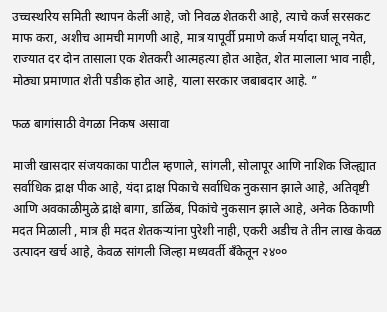उच्चस्थरिय समिती स्थापन केलीं आहे, जो निवळ शेतकरी आहे, त्याचे कर्ज सरसकट माफ करा, अशीच आमची मागणी आहे, मात्र यापूर्वी प्रमाणे कर्ज मर्यादा घालू नयेत, राज्यात दर दोन तासाला एक शेतकरी आत्महत्या होत आहेत, शेत मालाला भाव नाही, मोठ्या प्रमाणात शेती पडीक होत आहे, याला सरकार जबाबदार आहे. ”

फळ बागांसाठी वेगळा निकष असावा

माजी खासदार संजयकाका पाटील म्हणाले, सांगली, सोलापूर आणि नाशिक जिल्ह्यात सर्वाधिक द्राक्ष पीक आहे, यंदा द्राक्ष पिकाचे सर्वाधिक नुकसान झाले आहे, अतिवृष्टी आणि अवकाळीमुळे द्राक्षे बागा, डाळिंब, पिकांचे नुकसान झाले आहे, अनेक ठिकाणी मदत मिळाली , मात्र ही मदत शेतकऱ्यांना पुरेशी नाही, एकरी अडीच ते तीन लाख केवळ उत्पादन खर्च आहे, केवळ सांगली जिल्हा मध्यवर्ती बँकेतून २४००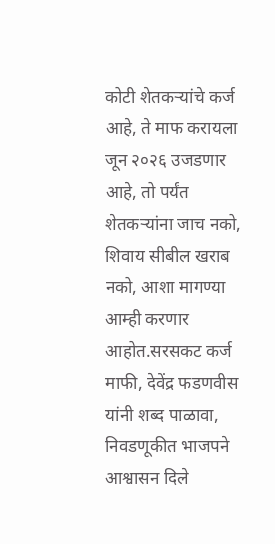कोटी शेतकऱ्यांचे कर्ज आहे, ते माफ करायला जून २०२६ उजडणार आहे, तो पर्यंत शेतकऱ्यांना जाच नको, शिवाय सीबील खराब नको, आशा मागण्या आम्ही करणार आहोत.सरसकट कर्ज माफी, देवेंद्र फडणवीस यांनी शब्द पाळावा, निवडणूकीत भाजपने आश्वासन दिले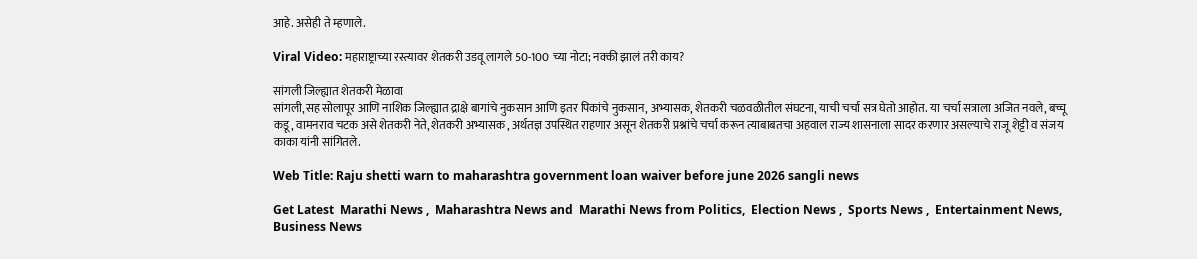आहे. असेही ते म्हणाले.

Viral Video: महाराष्ट्राच्या रस्त्यावर शेतकरी उडवू लागले 50-100 च्या नोटा; नक्की झालं तरी काय?

सांगली जिल्ह्यात शेतकरी मेळावा
सांगली,सह सोलापूर आणि नाशिक जिल्ह्यात द्राक्षे बागांचे नुकसान आणि इतर पिकांचे नुकसान, अभ्यासक, शेतकरी चळवळीतील संघटना, याची चर्चा सत्र घेतो आहोत. या चर्चा सत्राला अजित नवले, बच्चू कडू, वामनराव चटक असे शेतकरी नेते, शेतकरी अभ्यासक , अर्थतज्ञ उपस्थित राहणार असून शेतकरी प्रश्नांचे चर्चा करून त्याबाबतचा अहवाल राज्य शासनाला सादर करणार असल्याचे राजू शेट्टी व संजय काका यांनी सांगितले.

Web Title: Raju shetti warn to maharashtra government loan waiver before june 2026 sangli news

Get Latest  Marathi News ,  Maharashtra News and  Marathi News from Politics,  Election News ,  Sports News ,  Entertainment News,  Business News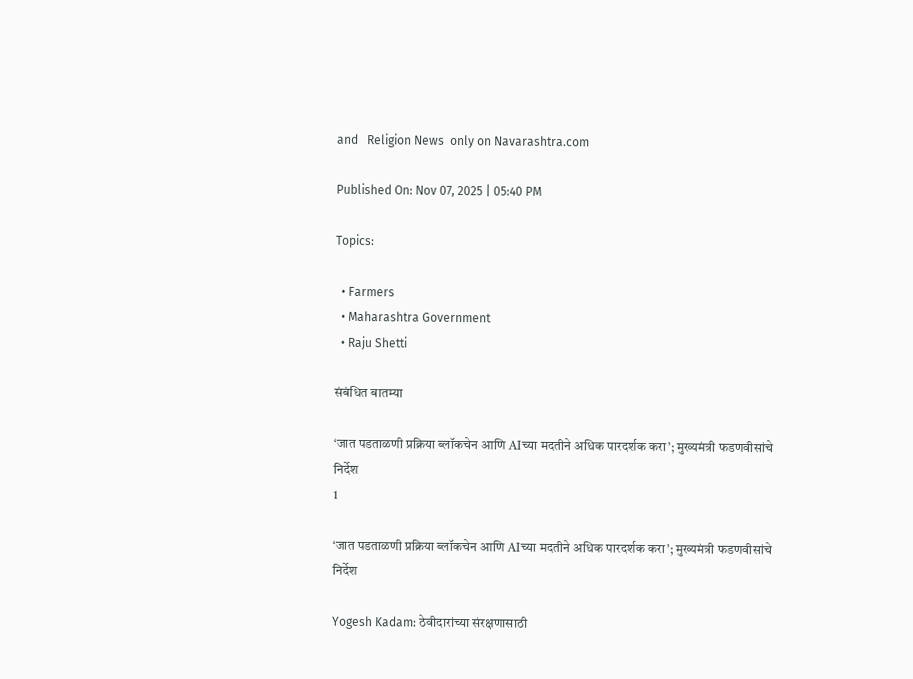and   Religion News  only on Navarashtra.com

Published On: Nov 07, 2025 | 05:40 PM

Topics:

  • Farmers
  • Maharashtra Government
  • Raju Shetti

संबंधित बातम्या

‘जात पडताळणी प्रक्रिया ब्लॉकचेन आणि AIच्या मदतीने अधिक पारदर्शक करा’; मुख्यमंत्री फडणवीसांचे निर्देश
1

‘जात पडताळणी प्रक्रिया ब्लॉकचेन आणि AIच्या मदतीने अधिक पारदर्शक करा’; मुख्यमंत्री फडणवीसांचे निर्देश

Yogesh Kadam: ठेवीदारांच्या संरक्षणासाठी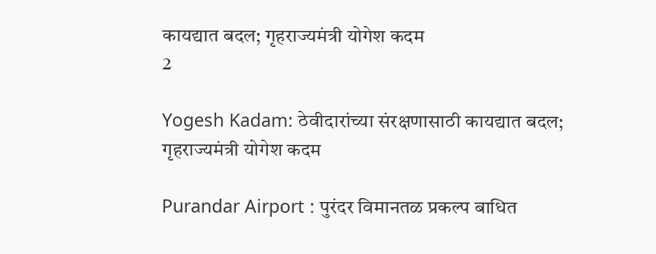कायद्यात बदल; गृहराज्यमंत्री योगेश कदम
2

Yogesh Kadam: ठेवीदारांच्या संरक्षणासाठी कायद्यात बदल; गृहराज्यमंत्री योगेश कदम

Purandar Airport : पुरंदर विमानतळ प्रकल्प बाधित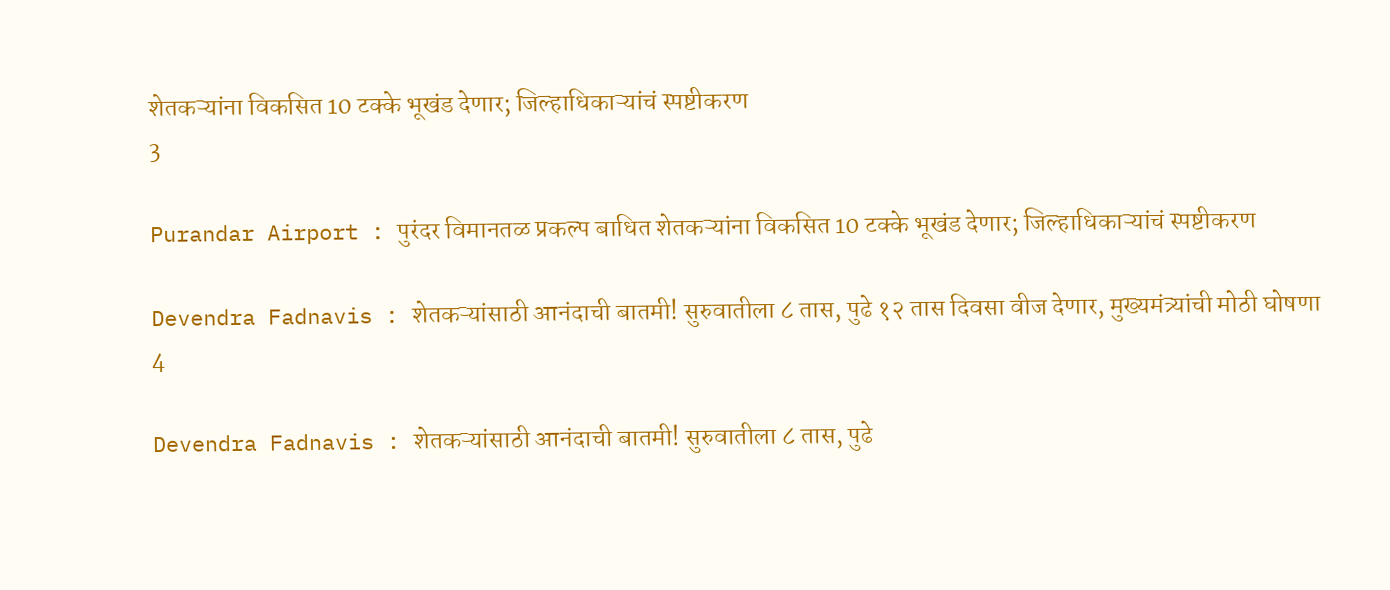शेतकऱ्यांना विकसित 10 टक्के भूखंड देणार; जिल्हाधिकाऱ्यांचं स्पष्टीकरण
3

Purandar Airport : पुरंदर विमानतळ प्रकल्प बाधित शेतकऱ्यांना विकसित 10 टक्के भूखंड देणार; जिल्हाधिकाऱ्यांचं स्पष्टीकरण

Devendra Fadnavis : शेतकऱ्यांसाठी आनंदाची बातमी! सुरुवातीला ८ तास, पुढे १२ तास दिवसा वीज देणार, मुख्यमंत्र्यांची मोठी घोषणा
4

Devendra Fadnavis : शेतकऱ्यांसाठी आनंदाची बातमी! सुरुवातीला ८ तास, पुढे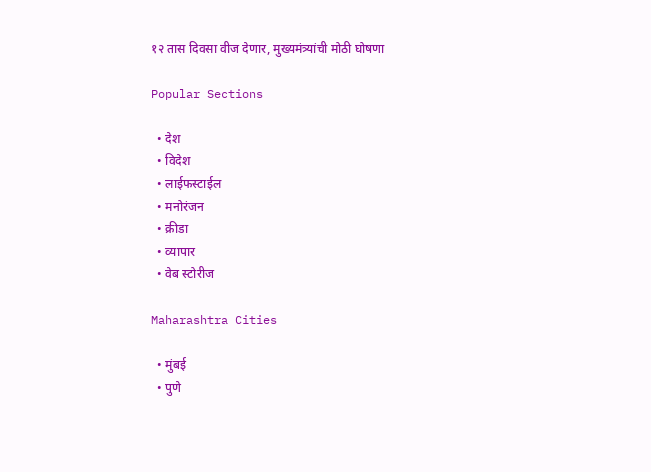१२ तास दिवसा वीज देणार, मुख्यमंत्र्यांची मोठी घोषणा

Popular Sections

  • देश
  • विदेश
  • लाईफस्टाईल
  • मनोरंजन
  • क्रीडा
  • व्यापार
  • वेब स्टोरीज

Maharashtra Cities

  • मुंबई
  • पुणे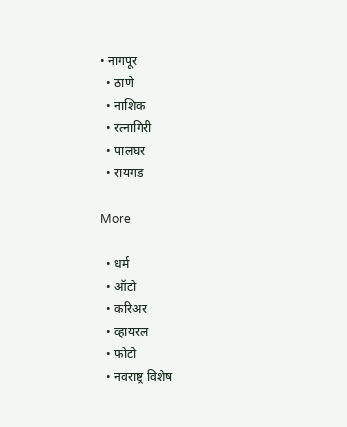• नागपूर
  • ठाणे
  • नाशिक
  • रत्नागिरी
  • पालघर
  • रायगड

More

  • धर्म
  • ऑटो
  • करिअर
  • व्हायरल
  • फोटो
  • नवराष्ट्र विशेष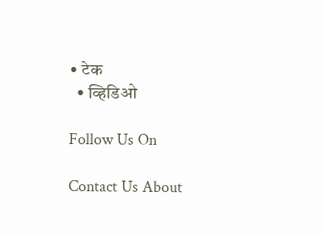• टेक
  • व्हिडिओ

Follow Us On

Contact Us About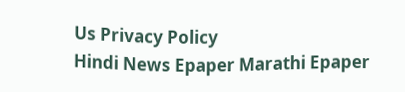Us Privacy Policy
Hindi News Epaper Marathi Epaper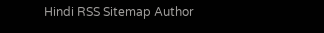Hindi RSS Sitemap Author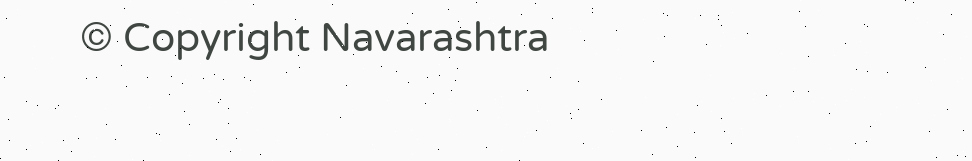© Copyright Navarashtra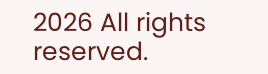2026 All rights reserved.